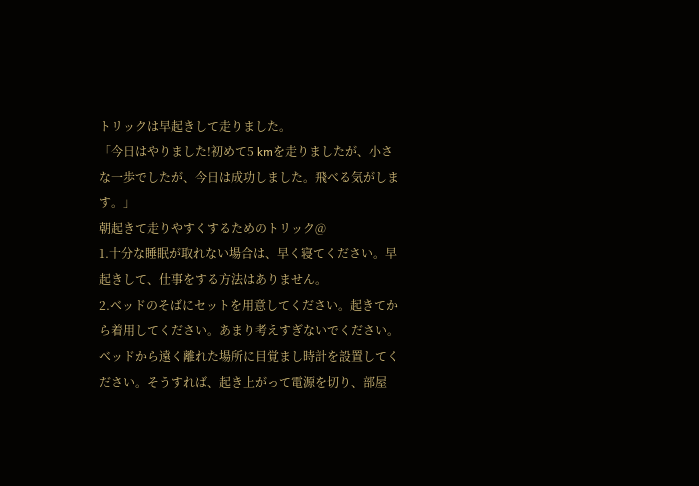トリックは早起きして走りました。
「今日はやりました!初めて5 kmを走りましたが、小さな一歩でしたが、今日は成功しました。飛べる気がします。」
朝起きて走りやすくするためのトリック@
1.十分な睡眠が取れない場合は、早く寝てください。早起きして、仕事をする方法はありません。
2.ベッドのそばにセットを用意してください。起きてから着用してください。あまり考えすぎないでください。
ベッドから遠く離れた場所に目覚まし時計を設置してください。そうすれば、起き上がって電源を切り、部屋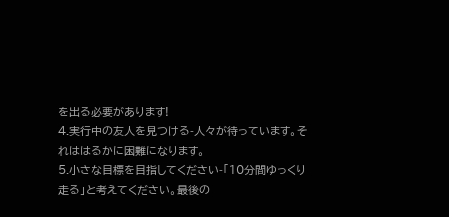を出る必要があります!
4.実行中の友人を見つける-人々が待っています。それははるかに困難になります。
5.小さな目標を目指してください-「10分間ゆっくり走る」と考えてください。最後の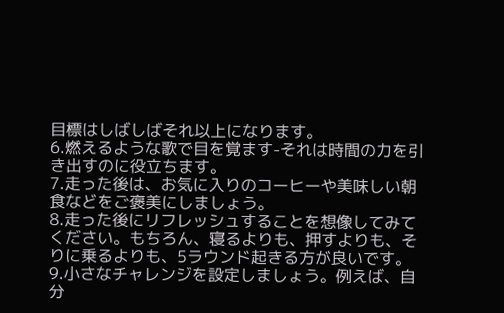目標はしばしばそれ以上になります。
6.燃えるような歌で目を覚ます-それは時間の力を引き出すのに役立ちます。
7.走った後は、お気に入りのコーヒーや美味しい朝食などをご褒美にしましょう。
8.走った後にリフレッシュすることを想像してみてください。もちろん、寝るよりも、押すよりも、そりに乗るよりも、5ラウンド起きる方が良いです。
9.小さなチャレンジを設定しましょう。例えば、自分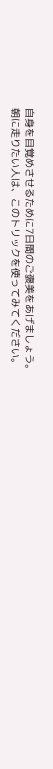自身を目覚めさせるために7日間のご褒美をあげましょう。
朝に走りたい人は、このトリックを使ってみてください。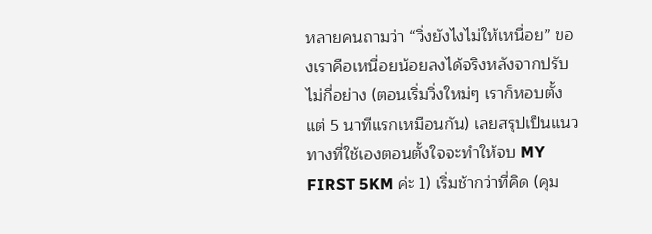หลายคนถามว่า “วิ่งยังไงไม่ให้เหนื่อย” ของเราคือเหนื่อยน้อยลงได้จริงหลังจากปรับไม่กี่อย่าง (ตอนเริ่มวิ่งใหม่ๆ เราก็หอบตั้งแต่ 5 นาทีแรกเหมือนกัน) เลยสรุปเป็นแนวทางที่ใช้เองตอนตั้งใจจะทำให้จบ MY FIRST 5KM ค่ะ 1) เริ่มช้ากว่าที่คิด (คุม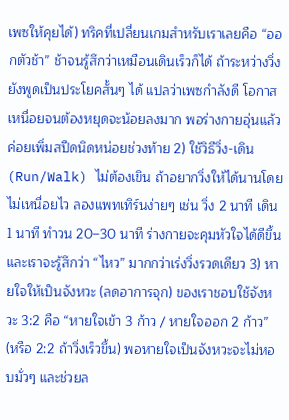เพซให้คุยได้) ทริคที่เปลี่ยนเกมสำหรับเราเลยคือ “ออกตัวช้า” ช้าจนรู้สึกว่าเหมือนเดินเร็วก็ได้ ถ้าระหว่างวิ่งยังพูดเป็นประโยคสั้นๆ ได้ แปลว่าเพซกำลังดี โอกาสเหนื่อยจนต้องหยุดจะน้อยลงมาก พอร่างกายอุ่นแล้วค่อยเพิ่มสปีดนิดหน่อยช่วงท้าย 2) ใช้วิธีวิ่ง-เดิน (Run/Walk) ไม่ต้องเขิน ถ้าอยากวิ่งให้ได้นานโดยไม่เหนื่อยไว ลองแพทเทิร์นง่ายๆ เช่น วิ่ง 2 นาที เดิน 1 นาที ทำวน 20–30 นาที ร่างกายจะคุมหัวใจได้ดีขึ้น และเราจะรู้สึกว่า “ไหว” มากกว่าเร่งวิ่งรวดเดียว 3) หายใจให้เป็นจังหวะ (ลดอาการจุก) ของเราชอบใช้จังหวะ 3:2 คือ “หายใจเข้า 3 ก้าว / หายใจออก 2 ก้าว” (หรือ 2:2 ถ้าวิ่งเร็วขึ้น) พอหายใจเป็นจังหวะจะไม่หอบมั่วๆ และช่วยล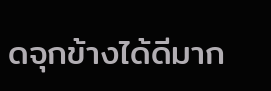ดจุกข้างได้ดีมาก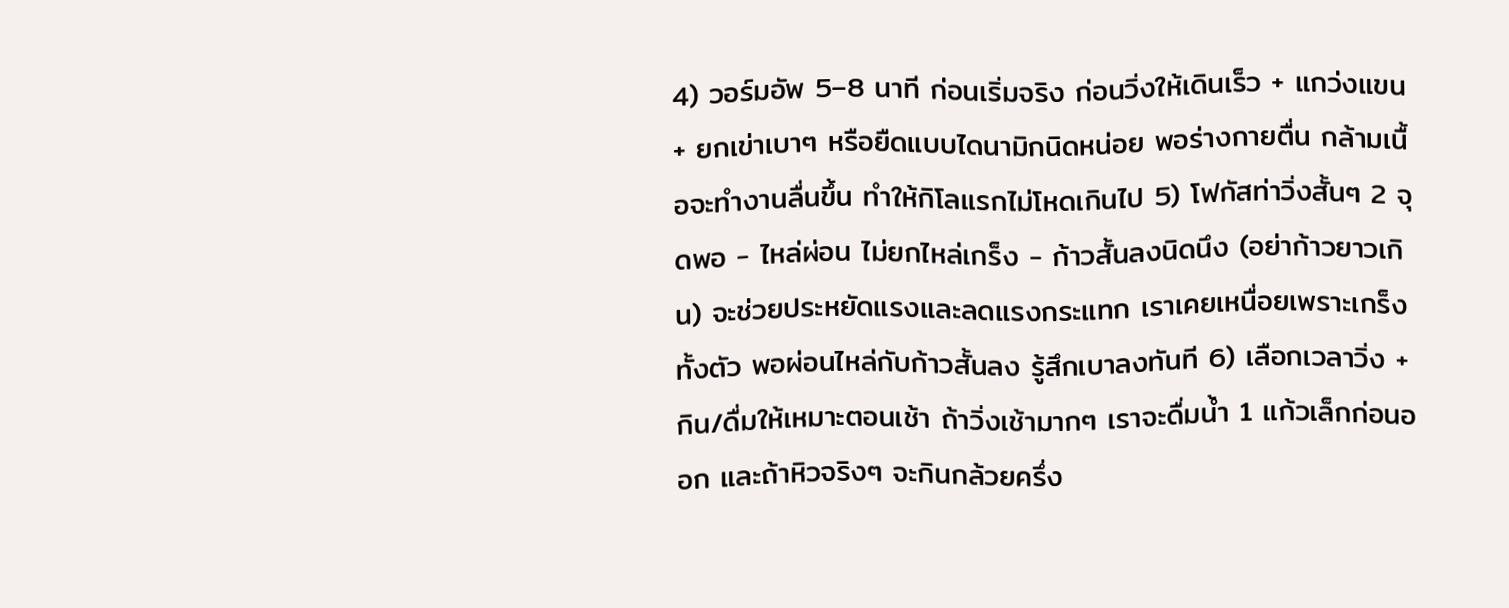4) วอร์มอัพ 5–8 นาที ก่อนเริ่มจริง ก่อนวิ่งให้เดินเร็ว + แกว่งแขน + ยกเข่าเบาๆ หรือยืดแบบไดนามิกนิดหน่อย พอร่างกายตื่น กล้ามเนื้อจะทำงานลื่นขึ้น ทำให้กิโลแรกไม่โหดเกินไป 5) โฟกัสท่าวิ่งสั้นๆ 2 จุดพอ - ไหล่ผ่อน ไม่ยกไหล่เกร็ง - ก้าวสั้นลงนิดนึง (อย่าก้าวยาวเกิน) จะช่วยประหยัดแรงและลดแรงกระแทก เราเคยเหนื่อยเพราะเกร็งทั้งตัว พอผ่อนไหล่กับก้าวสั้นลง รู้สึกเบาลงทันที 6) เลือกเวลาวิ่ง + กิน/ดื่มให้เหมาะตอนเช้า ถ้าวิ่งเช้ามากๆ เราจะดื่มน้ำ 1 แก้วเล็กก่อนออก และถ้าหิวจริงๆ จะกินกล้วยครึ่ง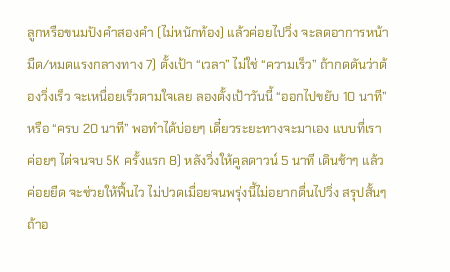ลูกหรือขนมปังคำสองคำ (ไม่หนักท้อง) แล้วค่อยไปวิ่ง จะลดอาการหน้ามืด/หมดแรงกลางทาง 7) ตั้งเป้า “เวลา” ไม่ใช่ “ความเร็ว” ถ้ากดดันว่าต้องวิ่งเร็ว จะเหนื่อยเร็วตามใจเลย ลองตั้งเป้าวันนี้ “ออกไปขยับ 10 นาที” หรือ “ครบ 20 นาที” พอทำได้บ่อยๆ เดี๋ยวระยะทางจะมาเอง แบบที่เราค่อยๆ ไต่จนจบ 5K ครั้งแรก 8) หลังวิ่งให้คูลดาวน์ 5 นาที เดินช้าๆ แล้วค่อยยืด จะช่วยให้ฟื้นไว ไม่ปวดเมื่อยจนพรุ่งนี้ไม่อยากตื่นไปวิ่ง สรุปสั้นๆ ถ้าอ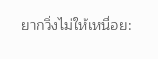ยากวิ่งไม่ให้เหนื่อย: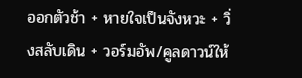ออกตัวช้า + หายใจเป็นจังหวะ + วิ่งสลับเดิน + วอร์มอัพ/คูลดาวน์ให้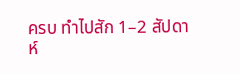ครบ ทำไปสัก 1–2 สัปดาห์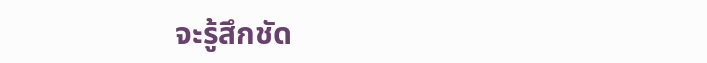จะรู้สึกชัด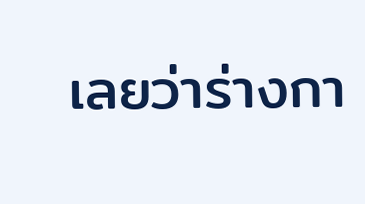เลยว่าร่างกา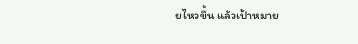ยไหวขึ้น แล้วเป้าหมาย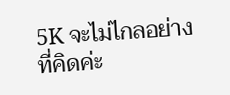5K จะไม่ไกลอย่างที่คิดค่ะ